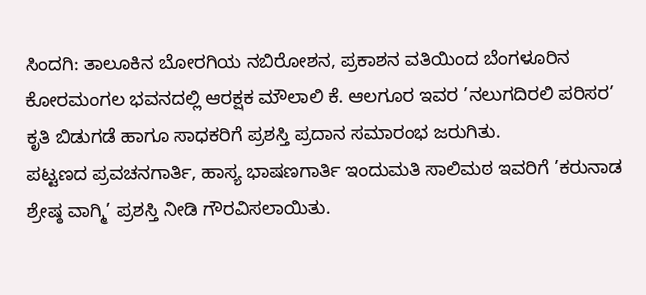ಸಿಂದಗಿ: ತಾಲೂಕಿನ ಬೋರಗಿಯ ನಬಿರೋಶನ, ಪ್ರಕಾಶನ ವತಿಯಿಂದ ಬೆಂಗಳೂರಿನ ಕೋರಮಂಗಲ ಭವನದಲ್ಲಿ ಆರಕ್ಷಕ ಮೌಲಾಲಿ ಕೆ. ಆಲಗೂರ ಇವರ ’ನಲುಗದಿರಲಿ ಪರಿಸರ’ ಕೃತಿ ಬಿಡುಗಡೆ ಹಾಗೂ ಸಾಧಕರಿಗೆ ಪ್ರಶಸ್ತಿ ಪ್ರದಾನ ಸಮಾರಂಭ ಜರುಗಿತು.
ಪಟ್ಟಣದ ಪ್ರವಚನಗಾರ್ತಿ, ಹಾಸ್ಯ ಭಾಷಣಗಾರ್ತಿ ಇಂದುಮತಿ ಸಾಲಿಮಠ ಇವರಿಗೆ ’ಕರುನಾಡ ಶ್ರೇಷ್ಠ ವಾಗ್ಮಿ’ ಪ್ರಶಸ್ತಿ ನೀಡಿ ಗೌರವಿಸಲಾಯಿತು.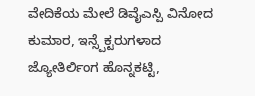ವೇದಿಕೆಯ ಮೇಲೆ ಡಿವೈಎಸ್ಪಿ ವಿನೋದ ಕುಮಾರ, ಇನ್ಸ್ಪೆಕ್ಟರುಗಳಾದ ಜ್ಯೋತಿರ್ಲಿಂಗ ಹೊನ್ನಕಟ್ಟಿ,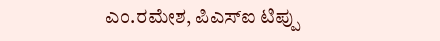ಎಂ.ರಮೇಶ, ಪಿಎಸ್ಐ ಟಿಪ್ಪು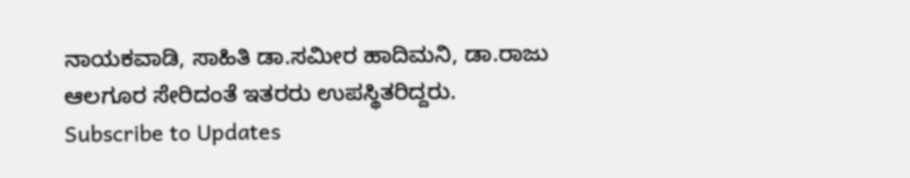ನಾಯಕವಾಡಿ, ಸಾಹಿತಿ ಡಾ.ಸಮೀರ ಹಾದಿಮನಿ, ಡಾ.ರಾಜು ಆಲಗೂರ ಸೇರಿದಂತೆ ಇತರರು ಉಪಸ್ಥಿತರಿದ್ದರು.
Subscribe to Updates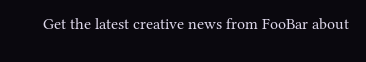Get the latest creative news from FooBar about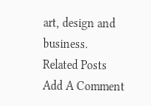art, design and business.
Related Posts
Add A Comment